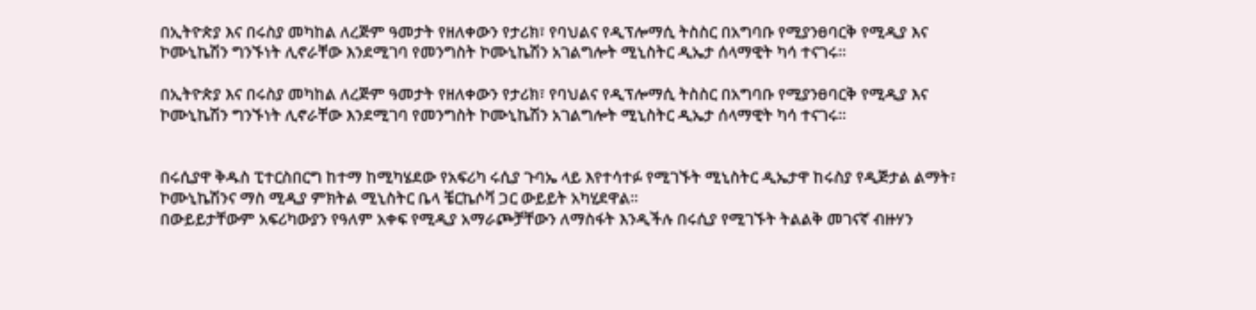በኢትዮጵያ እና በሩስያ መካከል ለረጅም ዓመታት የዘለቀውን የታሪክ፣ የባህልና የዲፕሎማሲ ትስስር በአግባቡ የሚያንፀባርቅ የሚዲያ እና ኮሙኒኬሽን ግንኙነት ሊኖራቸው እንደሚገባ የመንግስት ኮሙኒኬሽን አገልግሎት ሚኒስትር ዲኤታ ሰላማዊት ካሳ ተናገሩ።

በኢትዮጵያ እና በሩስያ መካከል ለረጅም ዓመታት የዘለቀውን የታሪክ፣ የባህልና የዲፕሎማሲ ትስስር በአግባቡ የሚያንፀባርቅ የሚዲያ እና ኮሙኒኬሽን ግንኙነት ሊኖራቸው እንደሚገባ የመንግስት ኮሙኒኬሽን አገልግሎት ሚኒስትር ዲኤታ ሰላማዊት ካሳ ተናገሩ።


በሩሲያዋ ቅዱስ ፒተርስበርግ ከተማ ከሚካሄደው የአፍሪካ ሩሲያ ጉባኤ ላይ እየተሳተፉ የሚገኙት ሚኒስትር ዲኤታዋ ከሩስያ የዲጅታል ልማት፣ ኮሙኒኬሽንና ማስ ሚዲያ ምክትል ሚኒስትር ቤላ ቼርኬሶቫ ጋር ውይይት አካሂደዋል።
በውይይታቸውም አፍሪካውያን የዓለም አቀፍ የሚዲያ አማራጮቻቸውን ለማስፋት እንዲችሉ በሩሲያ የሚገኙት ትልልቅ መገናኛ ብዙሃን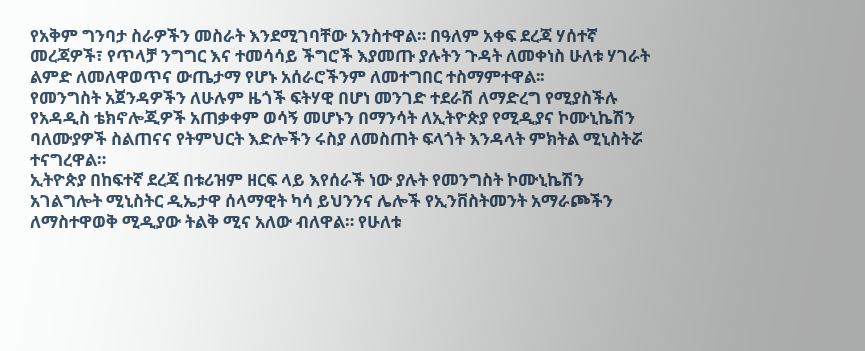የአቅም ግንባታ ስራዎችን መስራት እንደሚገባቸው አንስተዋል። በዓለም አቀፍ ደረጃ ሃሰተኛ መረጃዎች፣ የጥላቻ ንግግር እና ተመሳሳይ ችግሮች እያመጡ ያሉትን ጉዳት ለመቀነስ ሁለቱ ሃገራት ልምድ ለመለዋወጥና ውጤታማ የሆኑ አሰራሮችንም ለመተግበር ተስማምተዋል፡፡
የመንግስት አጀንዳዎችን ለሁሉም ዜጎች ፍትሃዊ በሆነ መንገድ ተደራሽ ለማድረግ የሚያስችሉ የአዳዲስ ቴክኖሎጂዎች አጠቃቀም ወሳኝ መሆኑን በማንሳት ለኢትዮጵያ የሚዲያና ኮሙኒኬሽን ባለሙያዎች ስልጠናና የትምህርት እድሎችን ሩስያ ለመስጠት ፍላጎት እንዳላት ምክትል ሚኒስትሯ ተናግረዋል።
ኢትዮጵያ በከፍተኛ ደረጃ በቱሪዝም ዘርፍ ላይ እየሰራች ነው ያሉት የመንግስት ኮሙኒኬሽን አገልግሎት ሚኒስትር ዲኤታዋ ሰላማዊት ካሳ ይህንንና ሌሎች የኢንቨስትመንት አማራጮችን ለማስተዋወቅ ሚዲያው ትልቅ ሚና አለው ብለዋል። የሁለቱ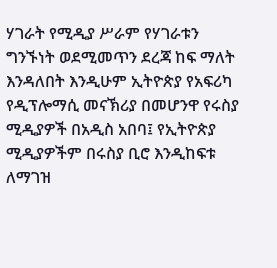ሃገራት የሚዲያ ሥራም የሃገራቱን ግንኙነት ወደሚመጥን ደረጃ ከፍ ማለት እንዳለበት እንዲሁም ኢትዮጵያ የአፍሪካ የዲፕሎማሲ መናኽሪያ በመሆንዋ የሩስያ ሚዲያዎች በአዲስ አበባ፤ የኢትዮጵያ ሚዲያዎችም በሩስያ ቢሮ እንዲከፍቱ ለማገዝ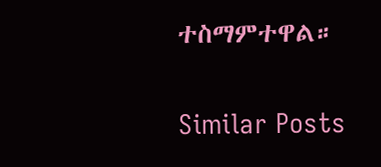ተስማምተዋል።

Similar Posts